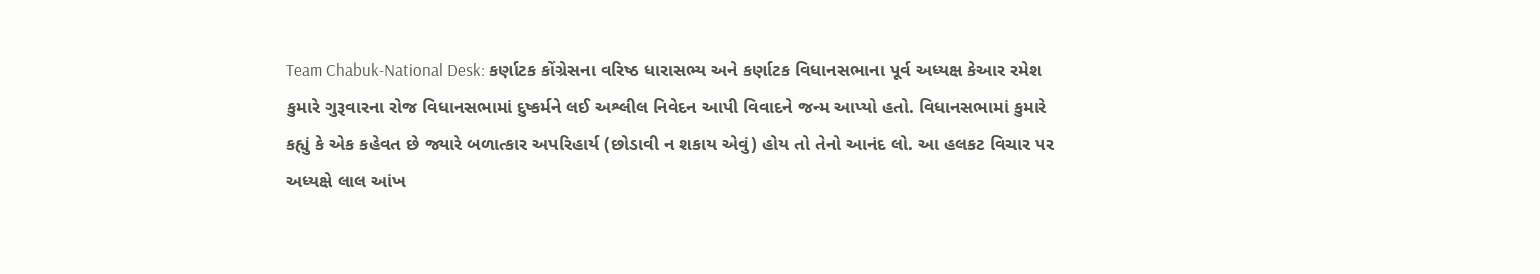Team Chabuk-National Desk: કર્ણાટક કોંગ્રેસના વરિષ્ઠ ધારાસભ્ય અને કર્ણાટક વિધાનસભાના પૂર્વ અધ્યક્ષ કેઆર રમેશ કુમારે ગુરૂવારના રોજ વિધાનસભામાં દુષ્કર્મને લઈ અશ્લીલ નિવેદન આપી વિવાદને જન્મ આપ્યો હતો. વિધાનસભામાં કુમારે કહ્યું કે એક કહેવત છે જ્યારે બળાત્કાર અપરિહાર્ય (છોડાવી ન શકાય એવું) હોય તો તેનો આનંદ લો. આ હલકટ વિચાર પર અધ્યક્ષે લાલ આંખ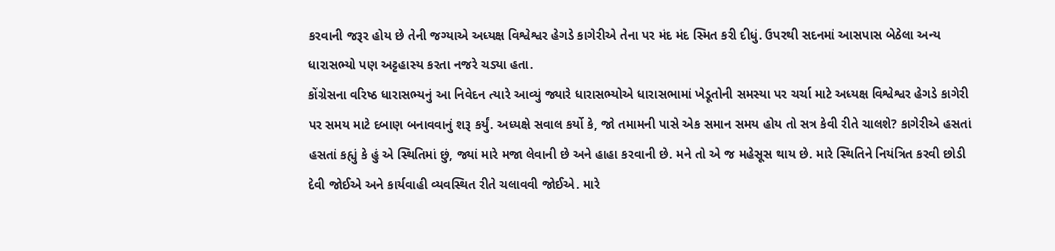કરવાની જરૂર હોય છે તેની જગ્યાએ અધ્યક્ષ વિશ્વેશ્વર હેગડે કાગેરીએ તેના પર મંદ મંદ સ્મિત કરી દીધું. ઉપરથી સદનમાં આસપાસ બેઠેલા અન્ય ધારાસભ્યો પણ અટ્ટહાસ્ય કરતા નજરે ચડ્યા હતા.
કોંગ્રેસના વરિષ્ઠ ધારાસભ્યનું આ નિવેદન ત્યારે આવ્યું જ્યારે ધારાસભ્યોએ ધારાસભામાં ખેડૂતોની સમસ્યા પર ચર્ચા માટે અધ્યક્ષ વિશ્વેશ્વર હેગડે કાગેરી પર સમય માટે દબાણ બનાવવાનું શરૂ કર્યું. અધ્યક્ષે સવાલ કર્યો કે, જો તમામની પાસે એક સમાન સમય હોય તો સત્ર કેવી રીતે ચાલશે? કાગેરીએ હસતાં હસતાં કહ્યું કે હું એ સ્થિતિમાં છું, જ્યાં મારે મજા લેવાની છે અને હાહા કરવાની છે. મને તો એ જ મહેસૂસ થાય છે. મારે સ્થિતિને નિયંત્રિત કરવી છોડી દેવી જોઈએ અને કાર્યવાહી વ્યવસ્થિત રીતે ચલાવવી જોઈએ. મારે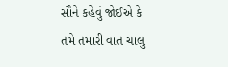સૌને કહેવું જોઈએ કે તમે તમારી વાત ચાલુ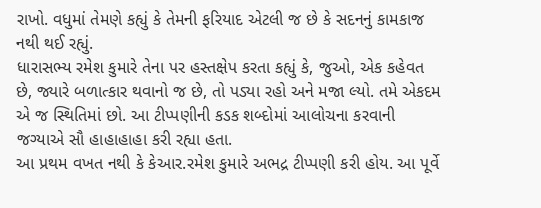રાખો. વધુમાં તેમણે કહ્યું કે તેમની ફરિયાદ એટલી જ છે કે સદનનું કામકાજ નથી થઈ રહ્યું.
ધારાસભ્ય રમેશ કુમારે તેના પર હસ્તક્ષેપ કરતા કહ્યું કે, જુઓ, એક કહેવત છે, જ્યારે બળાત્કાર થવાનો જ છે, તો પડ્યા રહો અને મજા લ્યો. તમે એકદમ એ જ સ્થિતિમાં છો. આ ટીપ્પણીની કડક શબ્દોમાં આલોચના કરવાની જગ્યાએ સૌ હાહાહાહા કરી રહ્યા હતા.
આ પ્રથમ વખત નથી કે કેઆર.રમેશ કુમારે અભદ્ર ટીપ્પણી કરી હોય. આ પૂર્વે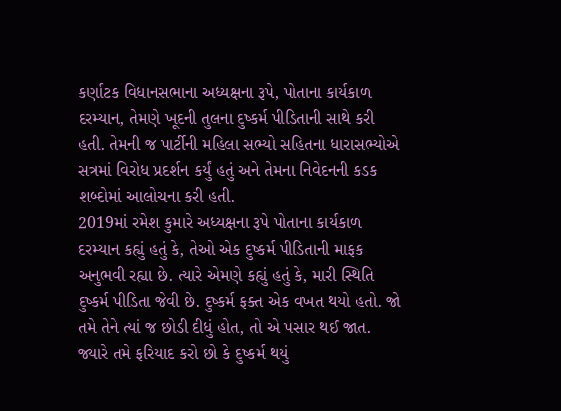કર્ણાટક વિધાનસભાના અધ્યક્ષના રૂપે, પોતાના કાર્યકાળ દરમ્યાન, તેમણે ખૂદની તુલના દુષ્કર્મ પીડિતાની સાથે કરી હતી. તેમની જ પાર્ટીની મહિલા સભ્યો સહિતના ધારાસભ્યોએ સત્રમાં વિરોધ પ્રદર્શન કર્યું હતું અને તેમના નિવેદનની કડક શબ્દોમાં આલોચના કરી હતી.
2019માં રમેશ કુમારે અધ્યક્ષના રૂપે પોતાના કાર્યકાળ દરમ્યાન કહ્યું હતું કે, તેઓ એક દુષ્કર્મ પીડિતાની માફક અનુભવી રહ્યા છે. ત્યારે એમણે કહ્યું હતું કે, મારી સ્થિતિ દુષ્કર્મ પીડિતા જેવી છે. દુષ્કર્મ ફક્ત એક વખત થયો હતો. જો તમે તેને ત્યાં જ છોડી દીધું હોત, તો એ પસાર થઈ જાત. જ્યારે તમે ફરિયાદ કરો છો કે દુષ્કર્મ થયું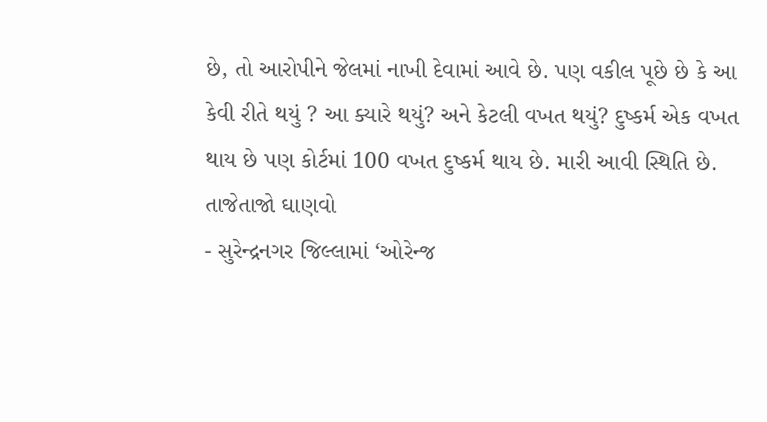છે, તો આરોપીને જેલમાં નાખી દેવામાં આવે છે. પણ વકીલ પૂછે છે કે આ કેવી રીતે થયું ? આ ક્યારે થયું? અને કેટલી વખત થયું? દુષ્કર્મ એક વખત થાય છે પણ કોર્ટમાં 100 વખત દુષ્કર્મ થાય છે. મારી આવી સ્થિતિ છે.
તાજેતાજો ઘાણવો
- સુરેન્દ્રનગર જિલ્લામાં ‘ઓરેન્જ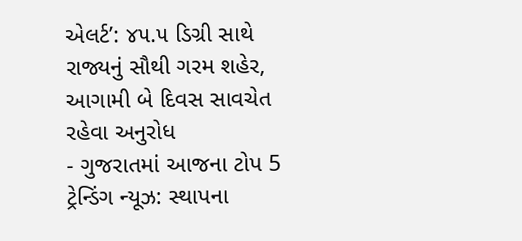એલર્ટ’: ૪૫.૫ ડિગ્રી સાથે રાજ્યનું સૌથી ગરમ શહેર, આગામી બે દિવસ સાવચેત રહેવા અનુરોધ
- ગુજરાતમાં આજના ટોપ 5 ટ્રેન્ડિંગ ન્યૂઝ: સ્થાપના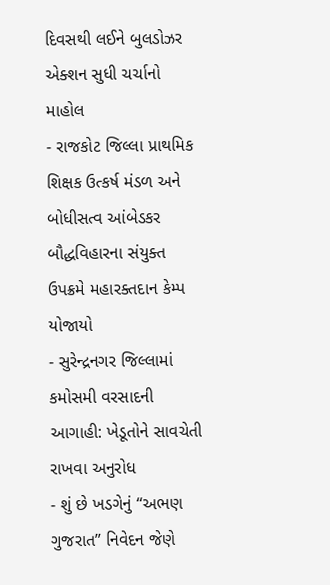દિવસથી લઈને બુલડોઝર એક્શન સુધી ચર્ચાનો માહોલ
- રાજકોટ જિલ્લા પ્રાથમિક શિક્ષક ઉત્કર્ષ મંડળ અને બોધીસત્વ આંબેડકર બૌદ્ધવિહારના સંયુક્ત ઉપક્રમે મહારક્તદાન કેમ્પ યોજાયો
- સુરેન્દ્રનગર જિલ્લામાં કમોસમી વરસાદની આગાહી: ખેડૂતોને સાવચેતી રાખવા અનુરોધ
- શું છે ખડગેનું “અભણ ગુજરાત” નિવેદન જેણે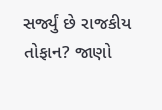સર્જ્યું છે રાજકીય તોફાન? જાણો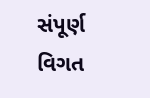સંપૂર્ણ વિગત